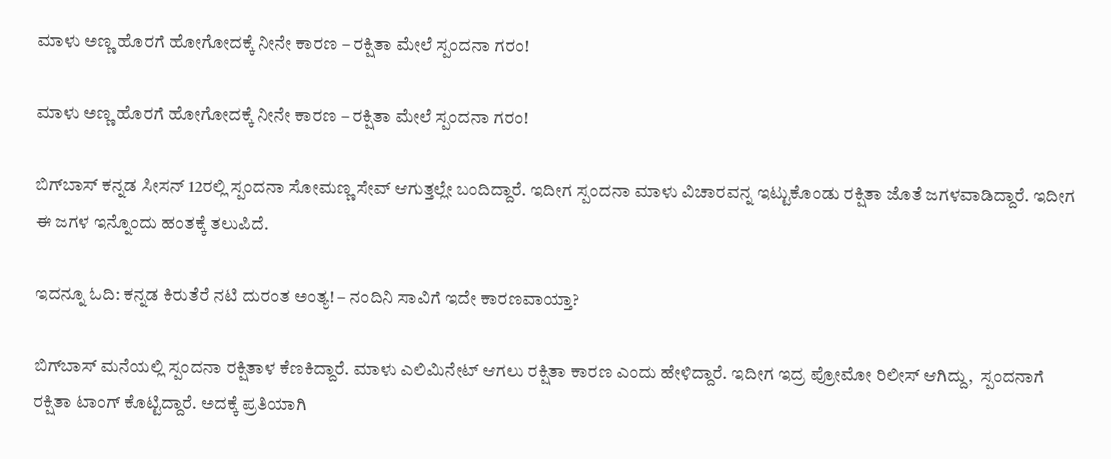ಮಾಳು ಅಣ್ಣ ಹೊರಗೆ ಹೋಗೋದಕ್ಕೆ ನೀನೇ ಕಾರಣ – ರಕ್ಷಿತಾ ಮೇಲೆ ಸ್ಪಂದನಾ ಗರಂ!

ಮಾಳು ಅಣ್ಣ ಹೊರಗೆ ಹೋಗೋದಕ್ಕೆ ನೀನೇ ಕಾರಣ – ರಕ್ಷಿತಾ ಮೇಲೆ ಸ್ಪಂದನಾ ಗರಂ!

ಬಿಗ್‌ಬಾಸ್‌ ಕನ್ನಡ ಸೀಸನ್‌ 12ರಲ್ಲಿ ಸ್ಪಂದನಾ ಸೋಮಣ್ಣ ಸೇವ್‌ ಆಗುತ್ತಲ್ಲೇ ಬಂದಿದ್ದಾರೆ. ಇದೀಗ ಸ್ಪಂದನಾ ಮಾಳು ವಿಚಾರವನ್ನ ಇಟ್ಟುಕೊಂಡು ರಕ್ಷಿತಾ ಜೊತೆ ಜಗಳವಾಡಿದ್ದಾರೆ. ಇದೀಗ ಈ ಜಗಳ ಇನ್ನೊಂದು ಹಂತಕ್ಕೆ ತಲುಪಿದೆ.

ಇದನ್ನೂ ಓದಿ: ಕನ್ನಡ ಕಿರುತೆರೆ ನಟಿ ದುರಂತ ಅಂತ್ಯ! – ನಂದಿನಿ ಸಾವಿಗೆ ಇದೇ ಕಾರಣವಾಯ್ತಾ?

ಬಿಗ್‌ಬಾಸ್ ಮನೆಯಲ್ಲಿ ಸ್ಪಂದನಾ ರಕ್ಷಿತಾಳ ಕೆಣಕಿದ್ದಾರೆ. ಮಾಳು ಎಲಿಮಿನೇಟ್‌ ಆಗಲು ರಕ್ಷಿತಾ ಕಾರಣ ಎಂದು ಹೇಳಿದ್ದಾರೆ. ಇದೀಗ ಇದ್ರ ಪ್ರೋಮೋ ರಿಲೀಸ್‌ ಆಗಿದ್ದು,  ಸ್ಪಂದನಾಗೆ ರಕ್ಷಿತಾ ಟಾಂಗ್‌ ಕೊಟ್ಟಿದ್ದಾರೆ. ಅದಕ್ಕೆ ಪ್ರತಿಯಾಗಿ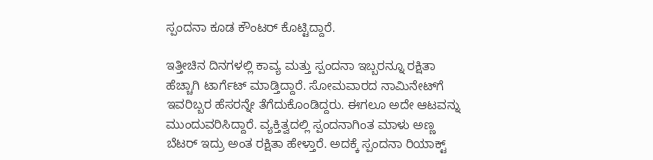ಸ್ಪಂದನಾ ಕೂಡ ಕೌಂಟರ್‌ ಕೊಟ್ಟಿದ್ದಾರೆ.

ಇತ್ತೀಚಿನ ದಿನಗಳಲ್ಲಿ ಕಾವ್ಯ ಮತ್ತು ಸ್ಪಂದನಾ ಇಬ್ಬರನ್ನೂ ರಕ್ಷಿತಾ ಹೆಚ್ಚಾಗಿ ಟಾರ್ಗೆಟ್‌ ಮಾಡ್ತಿದ್ದಾರೆ. ಸೋಮವಾರದ ನಾಮಿನೇಟ್‌ಗೆ ಇವರಿಬ್ಬರ ಹೆಸರನ್ನೇ ತೆಗೆದುಕೊಂಡಿದ್ದರು. ಈಗಲೂ ಅದೇ ಆಟವನ್ನು ಮುಂದುವರಿಸಿದ್ದಾರೆ. ವ್ಯಕ್ತಿತ್ವದಲ್ಲಿ ಸ್ಪಂದನಾಗಿಂತ ಮಾಳು ಅಣ್ಣ ಬೆಟರ್‌ ಇದ್ರು ಅಂತ ರಕ್ಷಿತಾ ಹೇಳ್ತಾರೆ. ಅದಕ್ಕೆ ಸ್ಪಂದನಾ ರಿಯಾಕ್ಟ್‌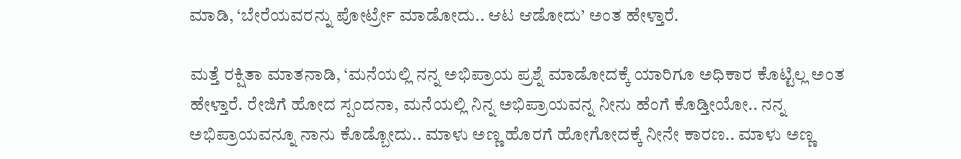ಮಾಡಿ, ‘ಬೇರೆಯವರನ್ನು ಪೋರ್ಟ್ರೇ ಮಾಡೋದು.. ಆಟ ಆಡೋದು’ ಅಂತ ಹೇಳ್ತಾರೆ.

ಮತ್ತೆ ರಕ್ಷಿತಾ ಮಾತನಾಡಿ, ‘ಮನೆಯಲ್ಲಿ ನನ್ನ ಅಭಿಪ್ರಾಯ ಪ್ರಶ್ನೆ ಮಾಡೋದಕ್ಕೆ ಯಾರಿಗೂ ಅಧಿಕಾರ ಕೊಟ್ಟಿಲ್ಲ ಅಂತ ಹೇಳ್ತಾರೆ. ರೇಜಿಗೆ ಹೋದ ಸ್ಪಂದನಾ, ಮನೆಯಲ್ಲಿ ನಿನ್ನ ಅಭಿಪ್ರಾಯವನ್ನ ನೀನು ಹೆಂಗೆ ಕೊಡ್ತೀಯೋ.. ನನ್ನ ಅಭಿಪ್ರಾಯವನ್ನೂ ನಾನು ಕೊಡ್ಬೋದು.. ಮಾಳು ಅಣ್ಣ ಹೊರಗೆ ಹೋಗೋದಕ್ಕೆ ನೀನೇ ಕಾರಣ.. ಮಾಳು ಅಣ್ಣ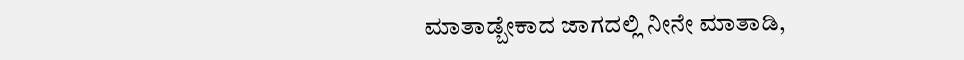ಮಾತಾಡ್ಬೇಕಾದ ಜಾಗದಲ್ಲಿ ನೀನೇ ಮಾತಾಡಿ,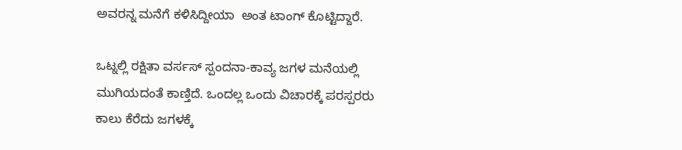ಅವರನ್ನ ಮನೆಗೆ ಕಳಿಸಿದ್ದೀಯಾ  ಅಂತ ಟಾಂಗ್‌ ಕೊಟ್ಟಿದ್ದಾರೆ.

ಒಟ್ನಲ್ಲಿ ರಕ್ಷಿತಾ ವರ್ಸಸ್‌ ಸ್ಪಂದನಾ-ಕಾವ್ಯ ಜಗಳ ಮನೆಯಲ್ಲಿ ಮುಗಿಯದಂತೆ ಕಾಣ್ತಿದೆ. ಒಂದಲ್ಲ ಒಂದು ವಿಚಾರಕ್ಕೆ ಪರಸ್ಪರರು ಕಾಲು ಕೆರೆದು ಜಗಳಕ್ಕೆ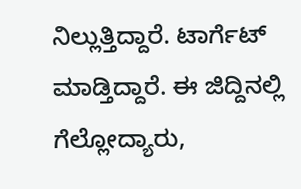ನಿಲ್ಲುತ್ತಿದ್ದಾರೆ. ಟಾರ್ಗೆಟ್‌ ಮಾಡ್ತಿದ್ದಾರೆ. ಈ ಜಿದ್ದಿನಲ್ಲಿ ಗೆಲ್ಲೋದ್ಯಾರು,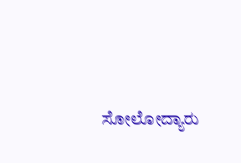ಸೋಲೋದ್ಯಾರು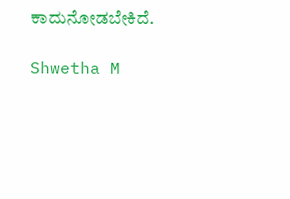ಕಾದುನೋಡಬೇಕಿದೆ.

Shwetha M